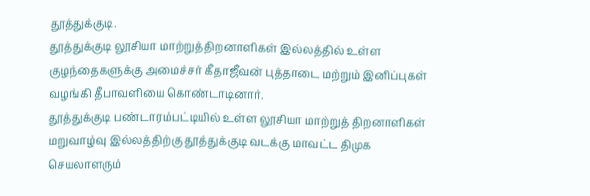தூத்துக்குடி.
தூத்துக்குடி லூசியா மாற்றுத்திறனாளிகள் இல்லத்தில் உள்ள குழந்தைகளுக்கு அமைச்சர் கீதாஜீவன் புத்தாடை மற்றும் இனிப்புகள் வழங்கி தீபாவளியை கொண்டாடினார்.
தூத்துக்குடி பண்டாரம்பட்டியில் உள்ள லூசியா மாற்றுத் திறனாளிகள் மறுவாழ்வு இல்லத்திற்கு தூத்துக்குடி வடக்கு மாவட்ட திமுக செயலாளரும்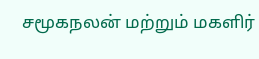சமூகநலன் மற்றும் மகளிர்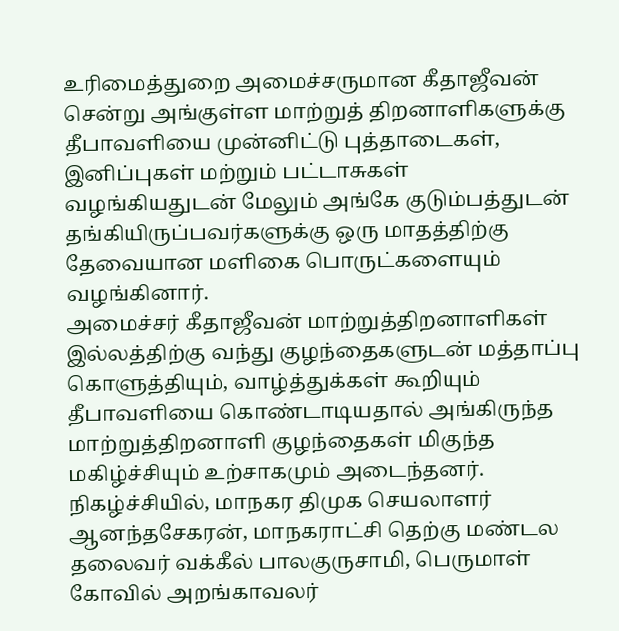உரிமைத்துறை அமைச்சருமான கீதாஜீவன் சென்று அங்குள்ள மாற்றுத் திறனாளிகளுக்கு தீபாவளியை முன்னிட்டு புத்தாடைகள், இனிப்புகள் மற்றும் பட்டாசுகள் வழங்கியதுடன் மேலும் அங்கே குடும்பத்துடன் தங்கியிருப்பவர்களுக்கு ஒரு மாதத்திற்கு தேவையான மளிகை பொருட்களையும் வழங்கினார்.
அமைச்சர் கீதாஜீவன் மாற்றுத்திறனாளிகள் இல்லத்திற்கு வந்து குழந்தைகளுடன் மத்தாப்பு கொளுத்தியும், வாழ்த்துக்கள் கூறியும் தீபாவளியை கொண்டாடியதால் அங்கிருந்த மாற்றுத்திறனாளி குழந்தைகள் மிகுந்த மகிழ்ச்சியும் உற்சாகமும் அடைந்தனர்.
நிகழ்ச்சியில், மாநகர திமுக செயலாளர் ஆனந்தசேகரன், மாநகராட்சி தெற்கு மண்டல தலைவர் வக்கீல் பாலகுருசாமி, பெருமாள் கோவில் அறங்காவலர்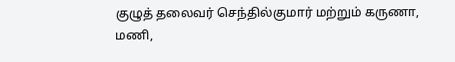குழுத் தலைவர் செந்தில்குமார் மற்றும் கருணா, மணி,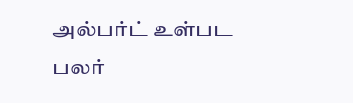அல்பர்ட் உள்பட பலர்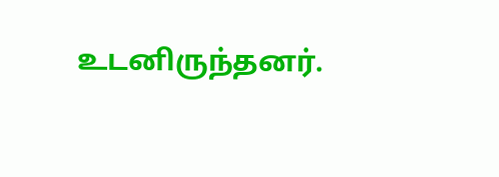உடனிருந்தனர்.